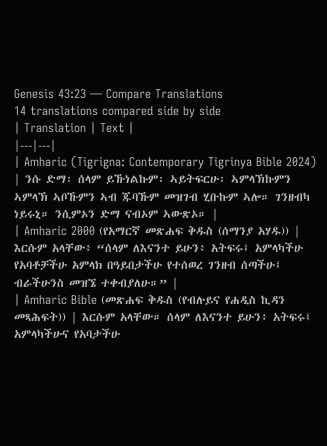Genesis 43:23 — Compare Translations
14 translations compared side by side
| Translation | Text |
|---|---|
| Amharic (Tigrigna: Contemporary Tigrinya Bible 2024) | ንሱ ድማ፡ ሰላም ይኹነልኩም፡ ኣይትፍርሁ፡ ኣምላኽኩምን ኣምላኽ ኣቦኹምን ኣብ ጁባኹም መዝገብ ሂቡኩም ኣሎ። ገንዘብካ ነይሩኒ። ንሲምኦን ድማ ናብኦም ኣውጽኦ። |
| Amharic 2000 (የአማርኛ መጽሐፍ ቅዱስ (ሰማንያ አሃዱ)) | እርሱም አላቸው፥ “ሰላም ለእናንተ ይሁን፥ አትፍሩ፤ አምላካችሁ የአባቶቻችሁ አምላክ በዓይበታችሁ የተሰወረ ገንዘብ ሰጣችሁ፤ ብራችሁንስ መዝኜ ተቀብያለሁ።” |
| Amharic Bible (መጽሐፍ ቅዱስ (የብሉይና የሐዲስ ኪዳን መጻሕፍት)) | እርሱም አላቸው። ሰላም ለእናንተ ይሁን፥ አትፍሩ፤ አምላካችሁና የአባታችሁ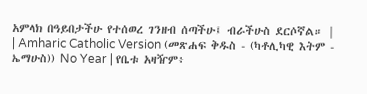አምላክ በዓይበታችሁ የተሰወረ ገንዘብ ሰጣችሁ፤ ብራችሁስ ደርሶኛል። |
| Amharic Catholic Version (መጽሐፍ ቅዱስ - (ካቶሊካዊ እትም - ኤማሁስ)) No Year | የቤቱ አዛዥም፥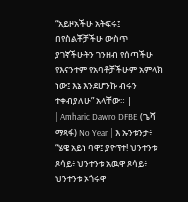“አይዞአችሁ አትፍሩ፤ በየስልቾቻችሁ ውስጥ ያገኛችሁትን ገንዘብ የሰጣችሁ የእናንተም የአባቶቻችሁም አምላክ ነው፤ እኔ እንደሆንኩ ብሩን ተቀብያለሁ” አላቸው። |
| Amharic Dawro DFBE (ጌሻ ማጻፋ) No Year | እ ኡንቱንታ፥ “ሄዌ አይነ ባዋ፤ ያዮፕተ! ህንተንቱ ጾሳይ፥ ህንተንቱ አዉዋ ጾሳይ፥ ህንተንቱ ኦጎሩዋ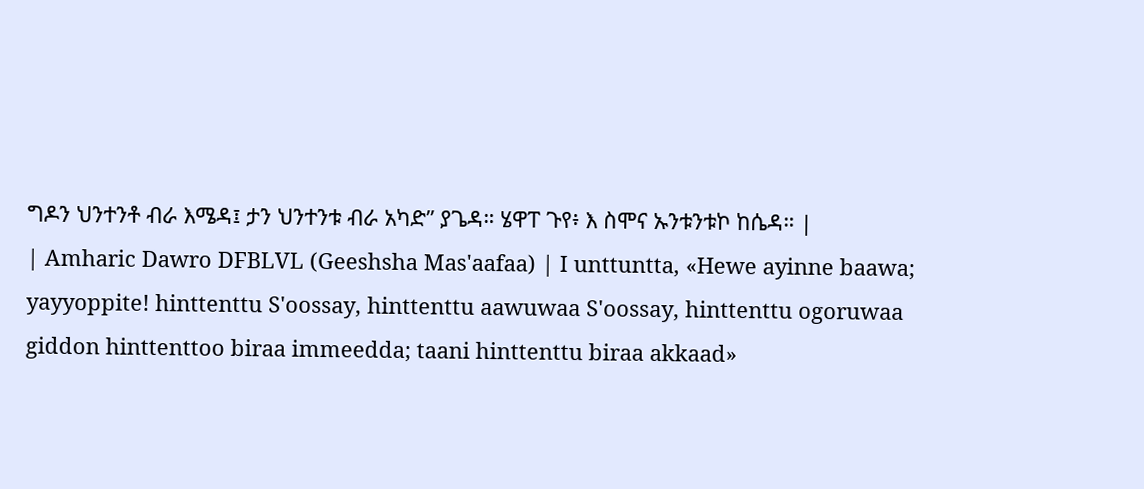ግዶን ህንተንቶ ብራ እሜዳ፤ ታን ህንተንቱ ብራ አካድ” ያጌዳ። ሄዋፐ ጉየ፥ እ ስሞና ኡንቱንቱኮ ከሴዳ። |
| Amharic Dawro DFBLVL (Geeshsha Mas'aafaa) | I unttuntta, «Hewe ayinne baawa; yayyoppite! hinttenttu S'oossay, hinttenttu aawuwaa S'oossay, hinttenttu ogoruwaa giddon hinttenttoo biraa immeedda; taani hinttenttu biraa akkaad»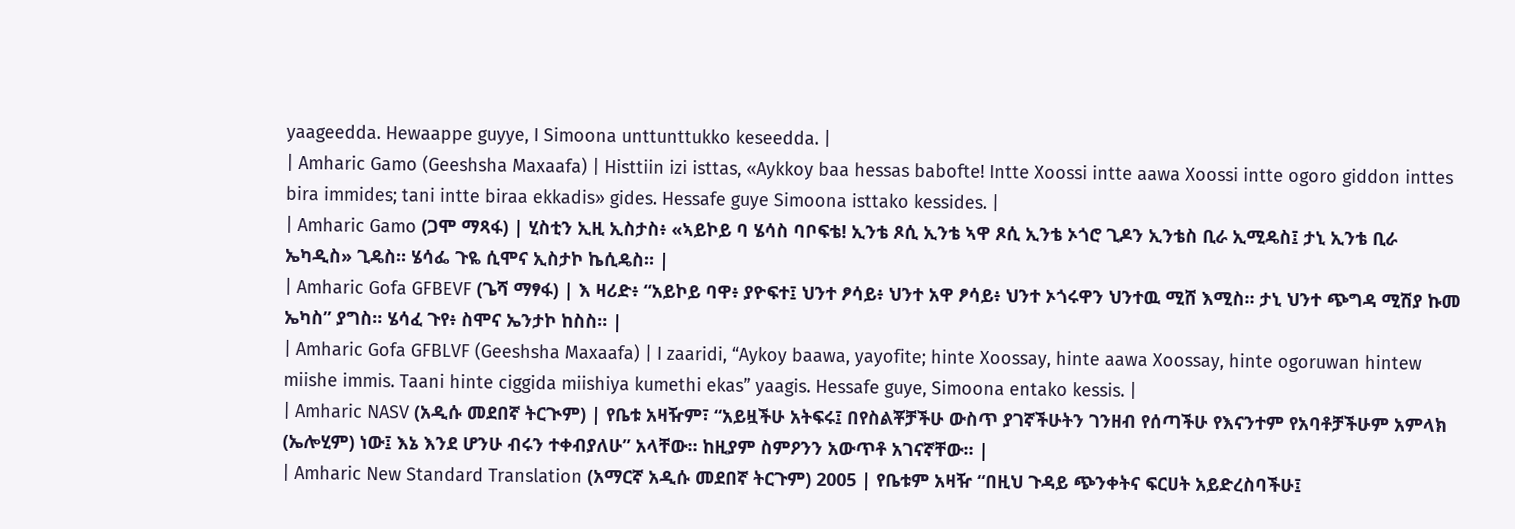yaageedda. Hewaappe guyye, I Simoona unttunttukko keseedda. |
| Amharic Gamo (Geeshsha Maxaafa) | Histtiin izi isttas, «Aykkoy baa hessas babofte! Intte Xoossi intte aawa Xoossi intte ogoro giddon inttes bira immides; tani intte biraa ekkadis» gides. Hessafe guye Simoona isttako kessides. |
| Amharic Gamo (ጋሞ ማጻፋ) | ሂስቲን ኢዚ ኢስታስ፥ «ኣይኮይ ባ ሄሳስ ባቦፍቴ! ኢንቴ ጾሲ ኢንቴ ኣዋ ጾሲ ኢንቴ ኦጎሮ ጊዶን ኢንቴስ ቢራ ኢሚዴስ፤ ታኒ ኢንቴ ቢራ ኤካዲስ» ጊዴስ። ሄሳፌ ጉዬ ሲሞና ኢስታኮ ኬሲዴስ። |
| Amharic Gofa GFBEVF (ጌሻ ማፃፋ) | እ ዛሪድ፥ “አይኮይ ባዋ፥ ያዮፍተ፤ ህንተ ፆሳይ፥ ህንተ አዋ ፆሳይ፥ ህንተ ኦጎሩዋን ህንተዉ ሚሸ እሚስ። ታኒ ህንተ ጭግዳ ሚሽያ ኩመ ኤካስ” ያግስ። ሄሳፈ ጉየ፥ ስሞና ኤንታኮ ከስስ። |
| Amharic Gofa GFBLVF (Geeshsha Maxaafa) | I zaaridi, “Aykoy baawa, yayofite; hinte Xoossay, hinte aawa Xoossay, hinte ogoruwan hintew miishe immis. Taani hinte ciggida miishiya kumethi ekas” yaagis. Hessafe guye, Simoona entako kessis. |
| Amharic NASV (አዲሱ መደበኛ ትርጒም) | የቤቱ አዛዥም፣ “አይዟችሁ አትፍሩ፤ በየስልቾቻችሁ ውስጥ ያገኛችሁትን ገንዘብ የሰጣችሁ የእናንተም የአባቶቻችሁም አምላክ (ኤሎሂም) ነው፤ እኔ እንደ ሆንሁ ብሩን ተቀብያለሁ” አላቸው። ከዚያም ስምዖንን አውጥቶ አገናኛቸው። |
| Amharic New Standard Translation (አማርኛ አዲሱ መደበኛ ትርጉም) 2005 | የቤቱም አዛዥ “በዚህ ጉዳይ ጭንቀትና ፍርሀት አይድረስባችሁ፤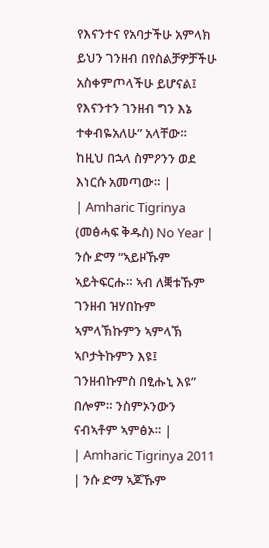የእናንተና የአባታችሁ አምላክ ይህን ገንዘብ በየስልቻዎቻችሁ አስቀምጦላችሁ ይሆናል፤ የእናንተን ገንዘብ ግን እኔ ተቀብዬአለሁ” አላቸው። ከዚህ በኋላ ስምዖንን ወደ እነርሱ አመጣው። |
| Amharic Tigrinya (መፅሓፍ ቅዱስ) No Year | ንሱ ድማ “ኣይዞኹም ኣይትፍርሑ። ኣብ ለቛቱኹም ገንዘብ ዝሃበኩም ኣምላኽኩምን ኣምላኽ ኣቦታትኩምን እዩ፤ ገንዘብኩምስ በፂሑኒ እዩ” በሎም። ንስምኦንውን ናብኣቶም ኣምፅኦ። |
| Amharic Tigrinya 2011 | ንሱ ድማ ኣጆኹም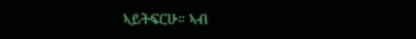ኣይትፍርሁ። ኣብ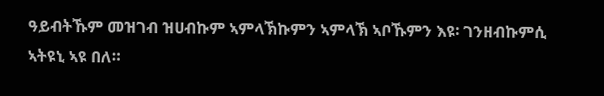ዓይብትኹም መዝገብ ዝሀብኩም ኣምላኽኩምን ኣምላኽ ኣቦኹምን እዩ፡ ገንዘብኩምሲ ኣትዩኒ ኣዩ በለ።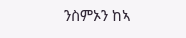ንስምኦን ከኣ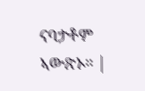ናባታቶም ኣውጽኦ። |